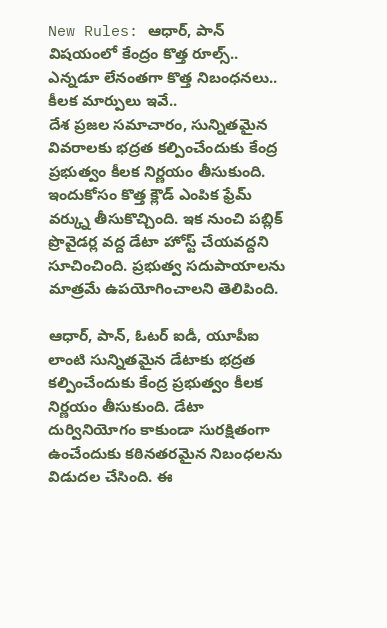New Rules: ఆధార్, పాన్ విషయంలో కేంద్రం కొత్త రూల్స్.. ఎన్నడూ లేనంతగా కొత్త నిబంధనలు.. కీలక మార్పులు ఇవే..
దేశ ప్రజల సమాచారం, సున్నితమైన వివరాలకు భద్రత కల్పించేందుకు కేంద్ర ప్రభుత్వం కీలక నిర్ణయం తీసుకుంది. ఇందుకోసం కొత్త క్లౌడ్ ఎంపిక ఫ్రేమ్ వర్క్ను తీసుకొచ్చింది. ఇక నుంచి పబ్లిక్ ప్రొవైడర్ల వద్ద డేటా హోస్ట్ చేయవద్దని సూచించింది. ప్రభుత్వ సదుపాయాలను మాత్రమే ఉపయోగించాలని తెలిపింది.

ఆధార్, పాన్, ఓటర్ ఐడీ, యూపీఐ లాంటి సున్నితమైన డేటాకు భద్రత కల్పించేందుకు కేంద్ర ప్రభుత్వం కీలక నిర్ణయం తీసుకుంది. డేటా దుర్వినియోగం కాకుండా సురక్షితంగా ఉంచేందుకు కఠినతరమైన నిబంధలను విడుదల చేసింది. ఈ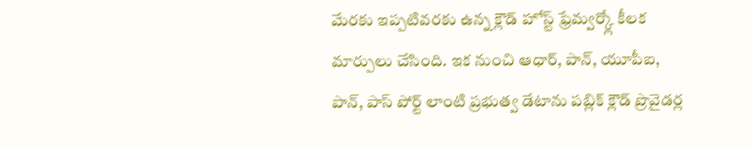మేరకు ఇప్పటివరకు ఉన్న క్లౌడ్ హోస్ట్ ఫ్రేమ్వర్క్లో కీలక మార్పులు చేసింది. ఇక నుంచి ఆధార్, పాన్, యూపీఐ, పాన్, పాస్ పోర్ట్ లాంటి ప్రభుత్వ డేటాను పబ్లిక్ క్లౌడ్ ప్రొవైడర్ల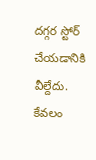దగ్గర స్టోర్ చేయడానికి వీల్దేదు. కేవలం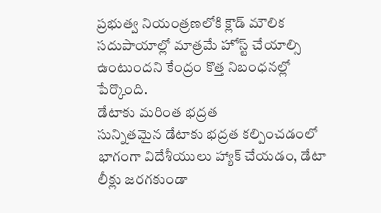ప్రభుత్వ నియంత్రణలోకి క్లౌడ్ మౌలిక సదుపాయాల్లో మాత్రమే హోస్ట్ చేయాల్సి ఉంటుందని కేంద్రం కొత్త నిబంధనల్లో పేర్కొంది.
డేటాకు మరింత భద్రత
సున్నితమైన డేటాకు భద్రత కల్పించడంలో భాగంగా విదేశీయులు హ్యాక్ చేయడం, డేటా లీక్లు జరగకుండా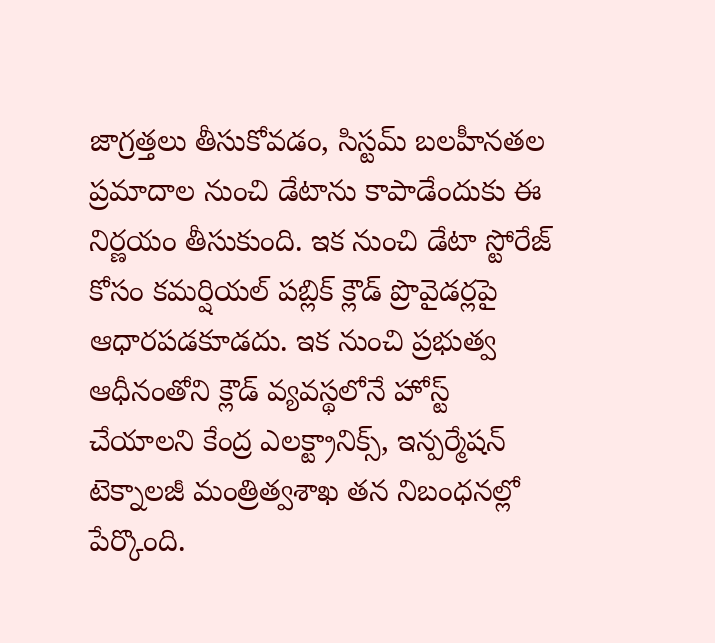జాగ్రత్తలు తీసుకోవడం, సిస్టమ్ బలహీనతల ప్రమాదాల నుంచి డేటాను కాపాడేందుకు ఈ నిర్ణయం తీసుకుంది. ఇక నుంచి డేటా స్టోరేజ్ కోసం కమర్షియల్ పబ్లిక్ క్లౌడ్ ప్రొవైడర్లపై ఆధారపడకూడదు. ఇక నుంచి ప్రభుత్వ ఆధీనంతోని క్లౌడ్ వ్యవస్థలోనే హోస్ట్ చేయాలని కేంద్ర ఎలక్ట్రానిక్స్, ఇన్పర్మేషన్ టెక్నాలజీ మంత్రిత్వశాఖ తన నిబంధనల్లో పేర్కొంది.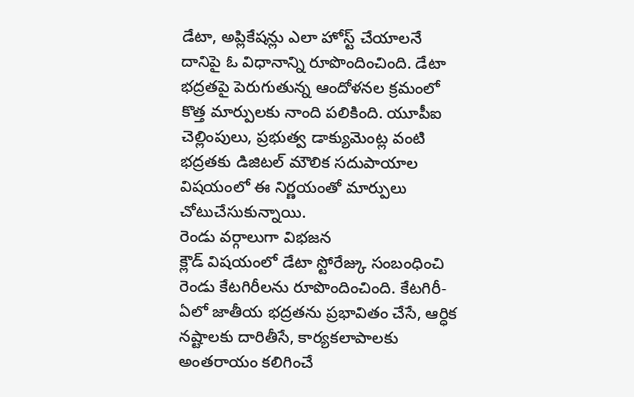డేటా, అప్లికేషన్లు ఎలా హోస్ట్ చేయాలనే దానిపై ఓ విధానాన్ని రూపొందించింది. డేటా భద్రతపై పెరుగుతున్న ఆందోళనల క్రమంలో కొత్త మార్పులకు నాంది పలికింది. యూపీఐ చెల్లింపులు, ప్రభుత్వ డాక్యుమెంట్ల వంటి భద్రతకు డిజిటల్ మౌలిక సదుపాయాల విషయంలో ఈ నిర్ణయంతో మార్పులు చోటుచేసుకున్నాయి.
రెండు వర్గాలుగా విభజన
క్లౌడ్ విషయంలో డేటా స్టోరేజ్కు సంబంధించి రెండు కేటగిరీలను రూపొందించింది. కేటగిరీ-ఏలో జాతీయ భద్రతను ప్రభావితం చేసే, ఆర్ధిక నష్టాలకు దారితీసే, కార్యకలాపాలకు అంతరాయం కలిగించే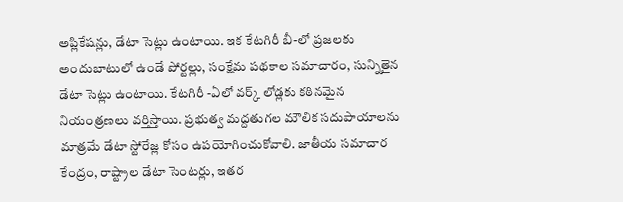అప్లికేషన్లు, డేటా సెట్లు ఉంటాయి. ఇక కేటగిరీ బీ-లో ప్రజలకు అందుబాటులో ఉండే పోర్టల్లు, సంక్షేమ పథకాల సమాచారం, సున్నితైన డేటా సెట్లు ఉంటాయి. కేటగిరీ -ఏలో వర్క్ లోడ్లకు కఠినమైన నియంత్రణలు వర్తిస్తాయి. ప్రభుత్వ మద్దతుగల మౌలిక సదుపాయాలను మాత్రమే డేటా స్టోరేజ్ల కోసం ఉపయోగించుకోవాలి. జాతీయ సమాచార కేంద్రం, రాష్ట్రాల డేటా సెంటర్లు, ఇతర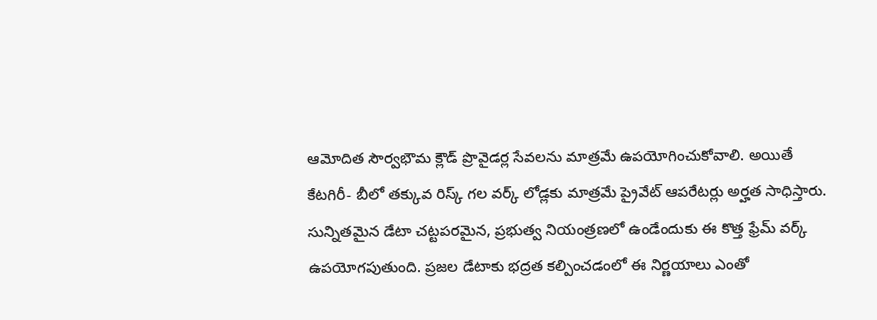ఆమోదిత సౌర్వభౌమ క్లౌడ్ ప్రొవైడర్ల సేవలను మాత్రమే ఉపయోగించుకోవాలి. అయితే కేటగిరీ- బీలో తక్కువ రిస్క్ గల వర్క్ లోడ్లకు మాత్రమే ప్రైవేట్ ఆపరేటర్లు అర్హత సాధిస్తారు. సున్నితమైన డేటా చట్టపరమైన, ప్రభుత్వ నియంత్రణలో ఉండేందుకు ఈ కొత్త ఫ్రేమ్ వర్క్ ఉపయోగపుతుంది. ప్రజల డేటాకు భద్రత కల్పించడంలో ఈ నిర్ణయాలు ఎంతో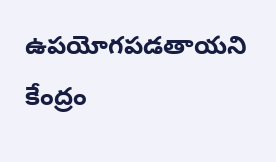ఉపయోగపడతాయని కేంద్రం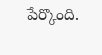పేర్కొంది.